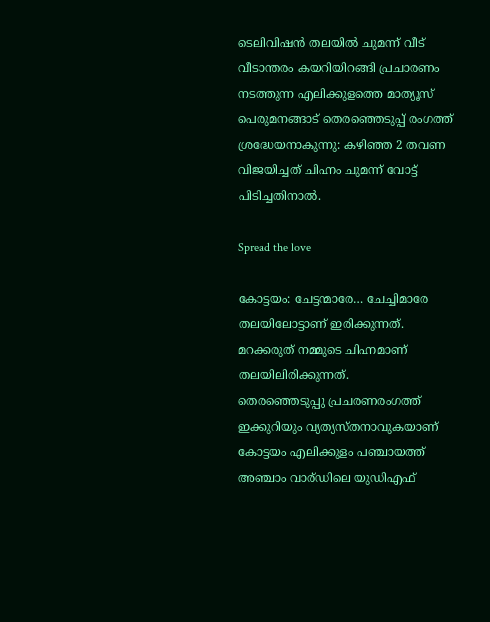ടെലിവിഷൻ തലയിൽ ചുമന്ന് വീട് വീടാന്തരം കയറിയിറങ്ങി പ്രചാരണം നടത്തുന്ന എലിക്കുളത്തെ മാത്യൂസ് പെരുമനങ്ങാട് തെരഞ്ഞെടുപ്പ് രംഗത്ത് ശ്രദ്ധേയനാകുന്നു: കഴിഞ്ഞ 2 തവണ വിജയിച്ചത് ചിഹ്നം ചുമന്ന് വോട്ട് പിടിച്ചതിനാൽ.

Spread the love

കോട്ടയം: ചേട്ടന്മാരേ… ചേച്ചിമാരേ തലയിലോട്ടാണ് ഇരിക്കുന്നത്. മറക്കരുത് നമ്മുടെ ചിഹ്നമാണ് തലയിലിരിക്കുന്നത്.
തെരഞ്ഞെടുപ്പു പ്രചരണരംഗത്ത് ഇക്കുറിയും വ്യത്യസ്തനാവുകയാണ് കോട്ടയം എലിക്കുളം പഞ്ചായത്ത് അഞ്ചാം വാര്ഡിലെ യുഡിഎഫ്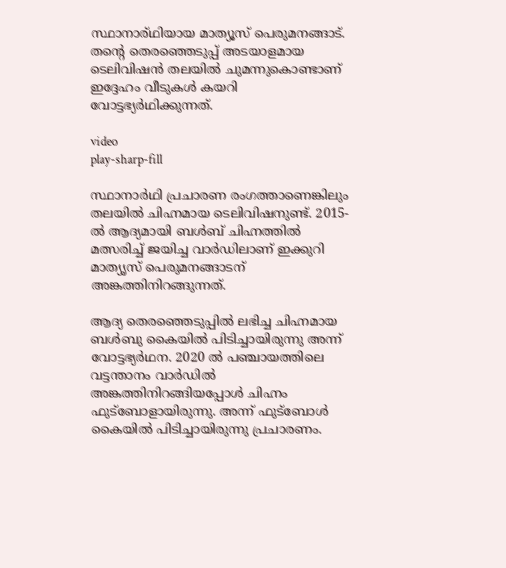സ്ഥാനാര്ഥിയായ മാത്യൂസ് പെരുമനങ്ങാട്. തന്റെ തെരഞ്ഞെടുപ്പ് അടയാളമായ ടെലിവിഷൻ തലയിൽ ചുമന്നുകൊണ്ടാണ് ഇദ്ദേഹം വീടുകൾ കയറി വോട്ടഭ്യർഥിക്കുന്നത്.

video
play-sharp-fill

സ്ഥാനാർഥി പ്രചാരണ രംഗത്താണെങ്കിലും തലയിൽ ചിഹ്നമായ ടെലിവിഷനുണ്ട്. 2015-ൽ ആദ്യമായി ബൾബ് ചിഹ്നത്തിൽ മത്സരിച്ച്‌ ജയിച്ച വാർഡിലാണ് ഇക്കുറി മാത്യൃസ് പെരുമനങ്ങാടന് അങ്കത്തിനിറങ്ങുന്നത്.

ആദ്യ തെരഞ്ഞെടുപ്പിൽ ലഭിച്ച ചിഹ്നമായ ബൾബു കൈയിൽ പിടിച്ചായിരുന്നു അന്ന് വോട്ടഭ്യർഥന. 2020 ൽ പഞ്ചായത്തിലെ വട്ടന്താനം വാർഡിൽ അങ്കത്തിനിറങ്ങിയപ്പോൾ ചിഹ്നം ഫുട്ബോളായിരുന്നു. അന്ന് ഫുട്ബോൾ കൈയിൽ പിടിച്ചായിരുന്നു പ്രചാരണം.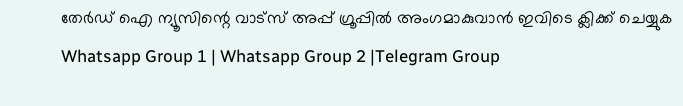തേർഡ് ഐ ന്യൂസിന്റെ വാട്സ് അപ്പ് ഗ്രൂപ്പിൽ അംഗമാകുവാൻ ഇവിടെ ക്ലിക്ക് ചെയ്യുക
Whatsapp Group 1 | Whatsapp Group 2 |Telegram Group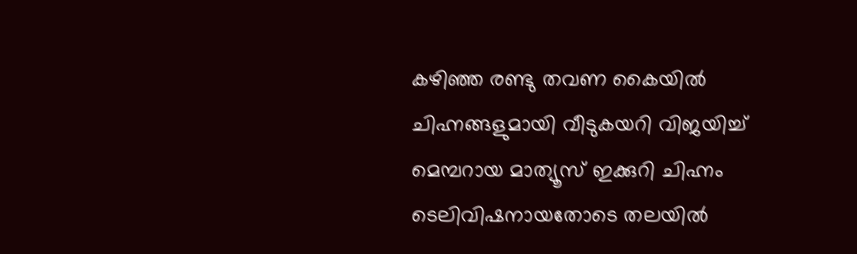കഴിഞ്ഞ രണ്ടു തവണ കൈയിൽ ചിഹ്നങ്ങളുമായി വീടുകയറി വിജയിച്ച്‌ മെമ്പറായ മാത്യൂസ് ഇക്കുറി ചിഹ്നം ടെലിവിഷനായതോടെ തലയിൽ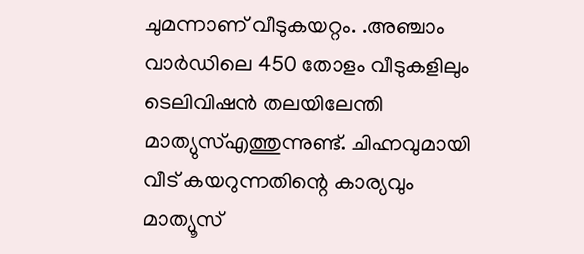ചുമന്നാണ് വീടുകയറ്റം. .അഞ്ചാം വാർഡിലെ 450 തോളം വീടുകളിലും ടെലിവിഷൻ തലയിലേന്തി മാത്യുസ്‌എത്തുന്നുണ്ട്. ചിഹ്നവുമായി വീട് കയറുന്നതിന്റെ കാര്യവും മാത്യൂസ്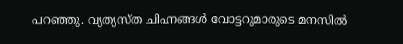പറഞ്ഞു. വ്യത്യസ്ത ചിഹ്നങ്ങൾ വോട്ടറുമാരുടെ മനസിൽ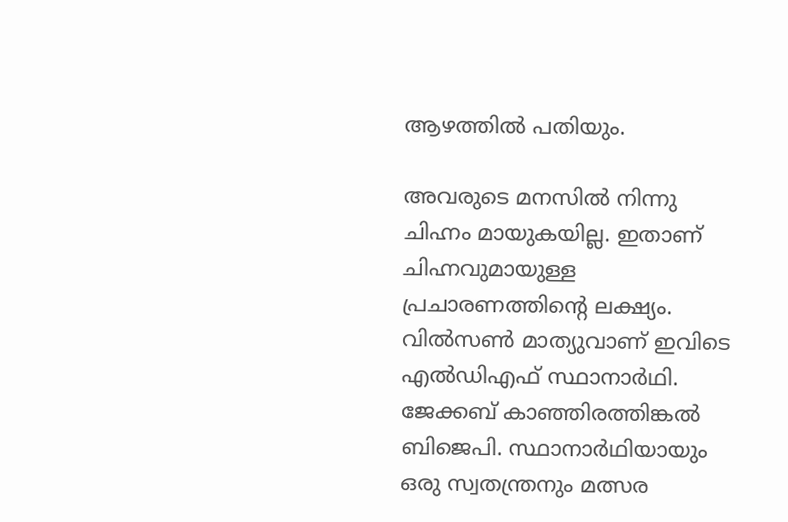ആഴത്തിൽ പതിയും.

അവരുടെ മനസിൽ നിന്നു ചിഹ്നം മായുകയില്ല. ഇതാണ് ചിഹ്നവുമായുള്ള പ്രചാരണത്തിന്റെ ലക്ഷ്യം. വിൽസൺ മാത്യുവാണ് ഇവിടെ എൽഡിഎഫ് സ്ഥാനാർഥി. ജേക്കബ് കാഞ്ഞിരത്തിങ്കൽ ബിജെപി. സ്ഥാനാർഥിയായും ഒരു സ്വതന്ത്രനും മത്സര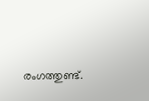രംഗത്തുണ്ട്.